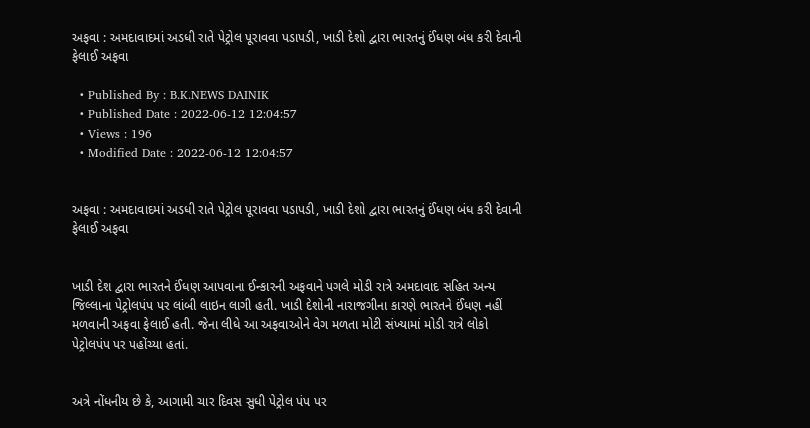અફવા : અમદાવાદમાં અડધી રાતે પેટ્રોલ પૂરાવવા પડાપડી, ખાડી દેશો દ્વારા ભારતનું ઈંધણ બંધ કરી દેવાની ફેલાઈ અફવા

  • Published By : B.K.NEWS DAINIK
  • Published Date : 2022-06-12 12:04:57
  • Views : 196
  • Modified Date : 2022-06-12 12:04:57


અફવા : અમદાવાદમાં અડધી રાતે પેટ્રોલ પૂરાવવા પડાપડી, ખાડી દેશો દ્વારા ભારતનું ઈંધણ બંધ કરી દેવાની ફેલાઈ અફવા


ખાડી દેશ દ્વારા ભારતને ઈંધણ આપવાના ઈન્કારની અફવાને પગલે મોડી રાત્રે અમદાવાદ સહિત અન્ય જિલ્લાના પેટ્રોલપંપ પર લાંબી લાઇન લાગી હતી. ખાડી દેશોની નારાજગીના કારણે ભારતને ઈંધણ નહીં મળવાની અફવા ફેલાઈ હતી. જેના લીધે આ અફવાઓને વેગ મળતા મોટી સંખ્યામાં મોડી રાત્રે લોકો પેટ્રોલપંપ પર પહોંચ્યા હતાં.


અત્રે નોંધનીય છે કે, આગામી ચાર દિવસ સુધી પેટ્રોલ પંપ પર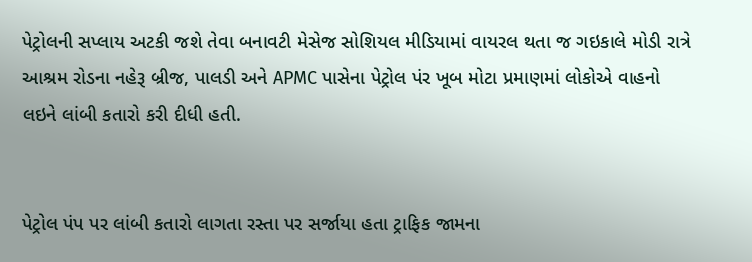પેટ્રોલની સપ્લાય અટકી જશે તેવા બનાવટી મેસેજ સોશિયલ મીડિયામાં વાયરલ થતા જ ગઇકાલે મોડી રાત્રે આશ્રમ રોડના નહેરૂ બ્રીજ, પાલડી અને APMC પાસેના પેટ્રોલ પંર ખૂબ મોટા પ્રમાણમાં લોકોએ વાહનો લઇને લાંબી કતારો કરી દીધી હતી.


પેટ્રોલ પંપ પર લાંબી કતારો લાગતા રસ્તા પર સર્જાયા હતા ટ્રાફિક જામના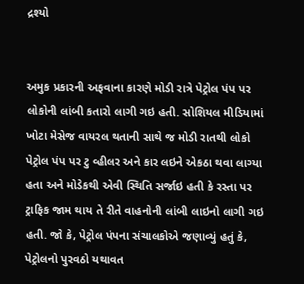દ્રશ્યો


અમુક પ્રકારની અફવાના કારણે મોડી રાત્રે પેટ્રોલ પંપ પર લોકોની લાંબી કતારો લાગી ગઇ હતી. સોશિયલ મીડિયામાં ખોટા મેસેજ વાયરલ થતાની સાથે જ મોડી રાતથી લોકો પેટ્રોલ પંપ પર ટુ વ્હીલર અને કાર લઇને એકઠા થવા લાગ્યા હતા અને મોડેકથી એવી સ્થિતિ સર્જાઇ હતી કે રસ્તા પર ટ્રાફિક જામ થાય તે રીતે વાહનોની લાંબી લાઇનો લાગી ગઇ હતી. જો કે, પેટ્રોલ પંપના સંચાલકોએ જણાવ્યું હતું કે, પેટ્રોલનો પુરવઠો યથાવત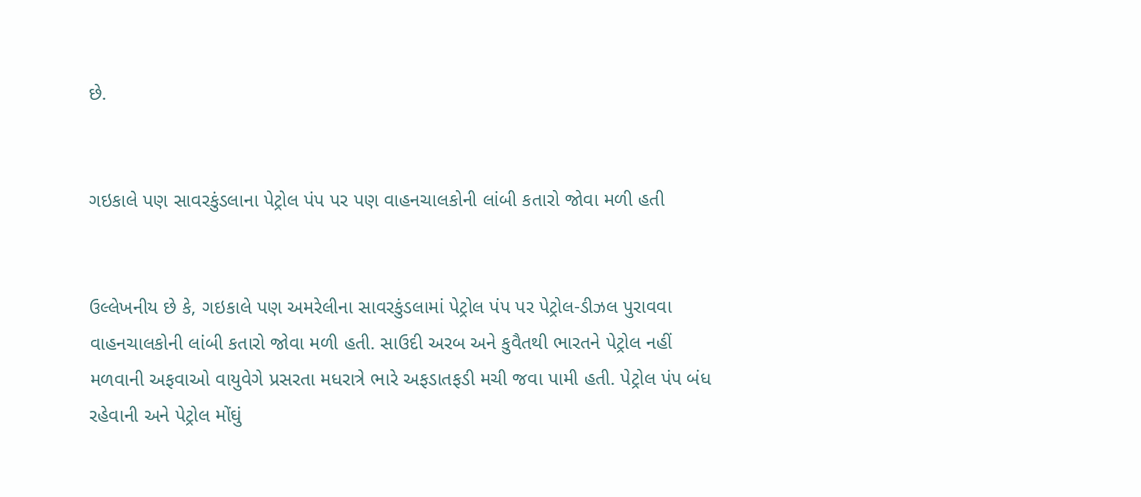છે.


ગઇકાલે પણ સાવરકુંડલાના પેટ્રોલ પંપ પર પણ વાહનચાલકોની લાંબી કતારો જોવા મળી હતી


ઉલ્લેખનીય છે કે, ગઇકાલે પણ અમરેલીના સાવરકુંડલામાં પેટ્રોલ પંપ પર પેટ્રોલ-ડીઝલ પુરાવવા વાહનચાલકોની લાંબી કતારો જોવા મળી હતી. સાઉદી અરબ અને કુવૈતથી ભારતને પેટ્રોલ નહીં મળવાની અફવાઓ વાયુવેગે પ્રસરતા મધરાત્રે ભારે અફડાતફડી મચી જવા પામી હતી. પેટ્રોલ પંપ બંધ રહેવાની અને પેટ્રોલ મોંઘું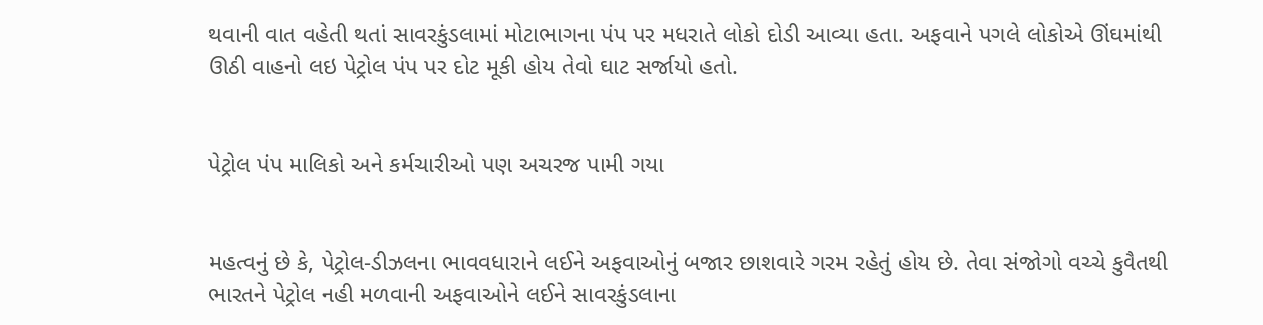થવાની વાત વહેતી થતાં સાવરકુંડલામાં મોટાભાગના પંપ પર મધરાતે લોકો દોડી આવ્યા હતા. અફવાને પગલે લોકોએ ઊંઘમાંથી ઊઠી વાહનો લઇ પેટ્રોલ પંપ પર દોટ મૂકી હોય તેવો ઘાટ સર્જાયો હતો.


પેટ્રોલ પંપ માલિકો અને કર્મચારીઓ પણ અચરજ પામી ગયા


મહત્વનું છે કે, પેટ્રોલ-ડીઝલના ભાવવધારાને લઈને અફવાઓનું બજાર છાશવારે ગરમ રહેતું હોય છે. તેવા સંજોગો વચ્ચે કુવૈતથી ભારતને પેટ્રોલ નહી મળવાની અફવાઓને લઈને સાવરકુંડલાના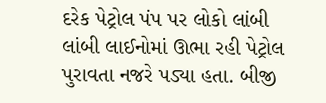દરેક પેટ્રોલ પંપ પર લોકો લાંબી લાંબી લાઈનોમાં ઊભા રહી પેટ્રોલ પુરાવતા નજરે પડ્યા હતા. બીજી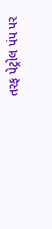તરફ પેટ્રોલ પંપ પર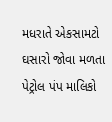મધરાતે એકસામટો ઘસારો જોવા મળતા પેટ્રોલ પંપ માલિકો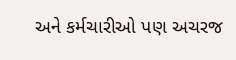અને કર્મચારીઓ પણ અચરજ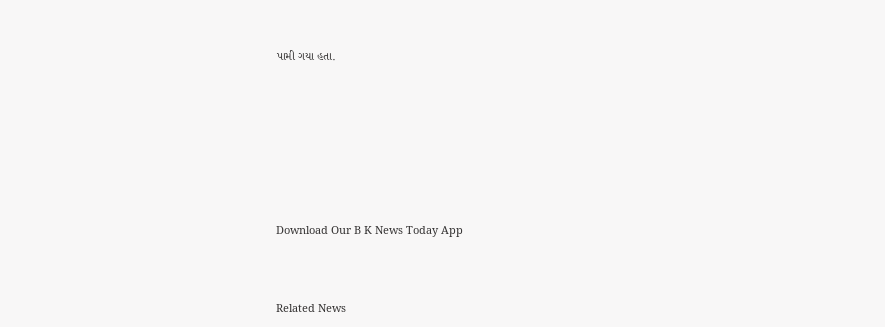પામી ગયા હતા.








Download Our B K News Today App



Related News